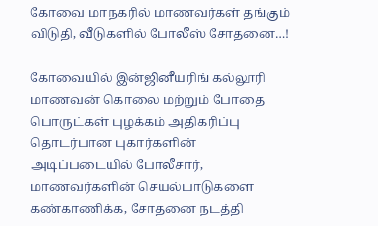கோவை மாநகரில் மாணவர்கள் தங்கும் விடுதி, வீடுகளில் போலீஸ் சோதனை…!

கோவையில் இன்ஜினீயரிங் கல்லூரி மாணவன் கொலை மற்றும் போதை பொருட்கள் புழக்கம் அதிகரிப்பு தொடர்பான புகார்களின் அடிப்படையில் போலீசார், மாணவர்களின் செயல்பாடுகளை கண்காணிக்க, சோதனை நடத்தி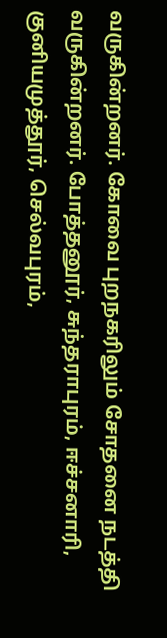வருகின்றனர். கோவை புறநகரிலும் சோதனை நடத்தி வருகின்றனர். போத்தனூர், சுந்தராபுரம், ஈச்சனாரி, குனியமுத்தூர், செல்வபுரம்,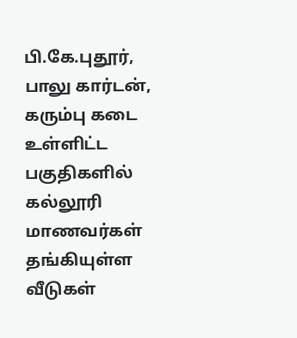பி.கே.புதூர், பாலு கார்டன், கரும்பு கடை உள்ளிட்ட பகுதிகளில் கல்லூரி மாணவர்கள் தங்கியுள்ள வீடுகள்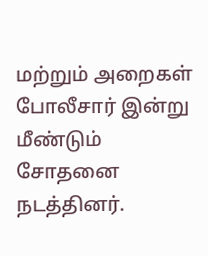மற்றும் அறைகள் போலீசார் இன்று மீண்டும் சோதனை நடத்தினர்.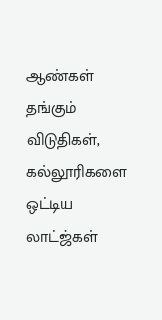ஆண்கள் தங்கும் விடுதிகள், கல்லூரிகளை ஒட்டிய லாட்ஜ்கள்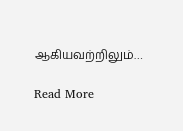ஆகியவற்றிலும்…

Read More